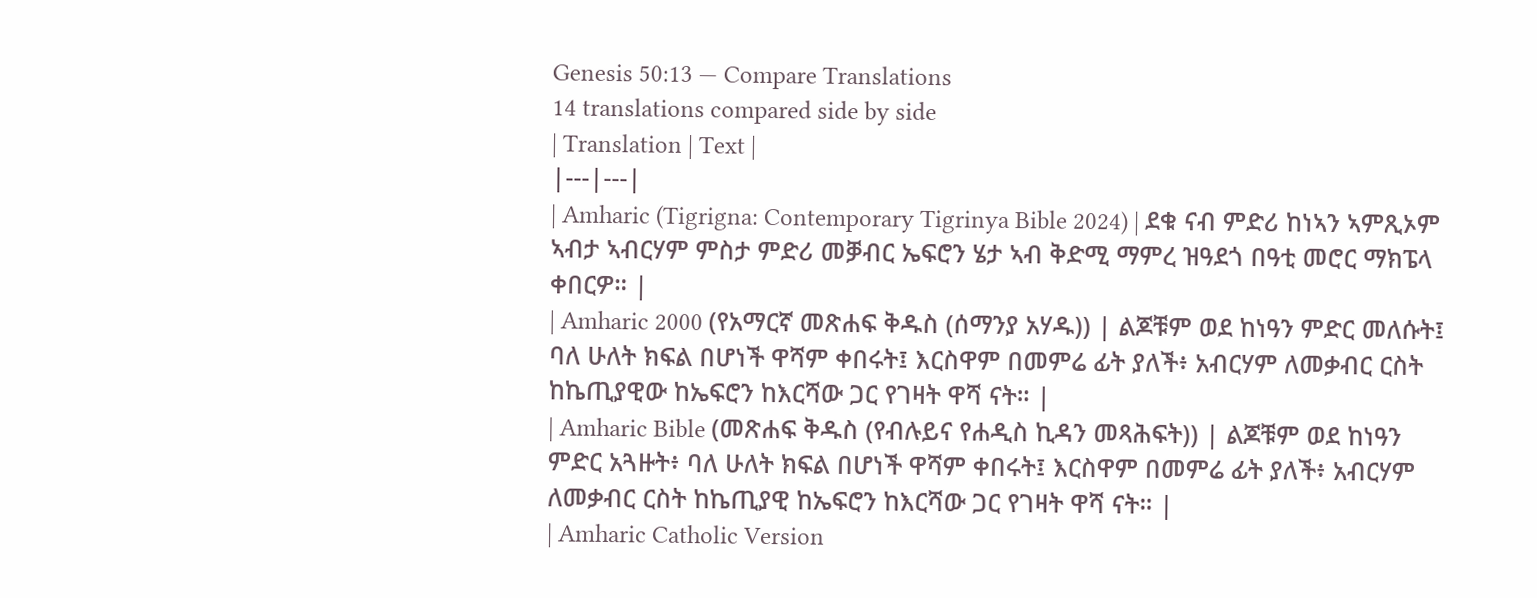Genesis 50:13 — Compare Translations
14 translations compared side by side
| Translation | Text |
|---|---|
| Amharic (Tigrigna: Contemporary Tigrinya Bible 2024) | ደቁ ናብ ምድሪ ከነኣን ኣምጺኦም ኣብታ ኣብርሃም ምስታ ምድሪ መቓብር ኤፍሮን ሄታ ኣብ ቅድሚ ማምረ ዝዓደጎ በዓቲ መሮር ማክፔላ ቀበርዎ። |
| Amharic 2000 (የአማርኛ መጽሐፍ ቅዱስ (ሰማንያ አሃዱ)) | ልጆቹም ወደ ከነዓን ምድር መለሱት፤ ባለ ሁለት ክፍል በሆነች ዋሻም ቀበሩት፤ እርስዋም በመምሬ ፊት ያለች፥ አብርሃም ለመቃብር ርስት ከኬጢያዊው ከኤፍሮን ከእርሻው ጋር የገዛት ዋሻ ናት። |
| Amharic Bible (መጽሐፍ ቅዱስ (የብሉይና የሐዲስ ኪዳን መጻሕፍት)) | ልጆቹም ወደ ከነዓን ምድር አጓዙት፥ ባለ ሁለት ክፍል በሆነች ዋሻም ቀበሩት፤ እርስዋም በመምሬ ፊት ያለች፥ አብርሃም ለመቃብር ርስት ከኬጢያዊ ከኤፍሮን ከእርሻው ጋር የገዛት ዋሻ ናት። |
| Amharic Catholic Version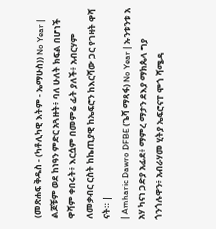(መጽሐፍ ቅዱስ - (ካቶሊካዊ እትም - ኤማሁስ)) No Year | ልጆቹም ወደ ከነዓን ምድር አጓዙት፥ ባለ ሁለት ክፍል በሆነች ዋሻም ቀበሩት፥ እርሷም በመምሬ ፊት ያለች፥ አብርሃም ለመቃብር ርስት ከኬጢያዊ ከኤፍሮን ከእርሻው ጋር የገዛት ዋሻ ናት። |
| Amharic Dawro DFBE (ጌሻ ማጻፋ) No Year | ኡንቱንቱ አ አሃ ካናነ ጋድያ አፊደ፥ ማምረ ማታን ደእያ ማክጴላ ግያ ጎንጎሉዋን፥ አብራሃመ ሂትያ ኤፍሮናፐ ሞጎ ሻሜዳ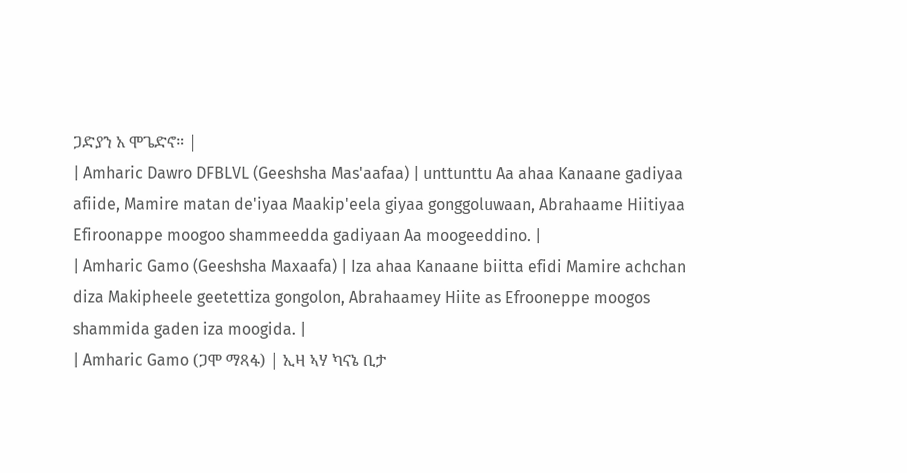ጋድያን አ ሞጌድኖ። |
| Amharic Dawro DFBLVL (Geeshsha Mas'aafaa) | unttunttu Aa ahaa Kanaane gadiyaa afiide, Mamire matan de'iyaa Maakip'eela giyaa gonggoluwaan, Abrahaame Hiitiyaa Efiroonappe moogoo shammeedda gadiyaan Aa moogeeddino. |
| Amharic Gamo (Geeshsha Maxaafa) | Iza ahaa Kanaane biitta efidi Mamire achchan diza Makipheele geetettiza gongolon, Abrahaamey Hiite as Efrooneppe moogos shammida gaden iza moogida. |
| Amharic Gamo (ጋሞ ማጻፋ) | ኢዛ ኣሃ ካናኔ ቢታ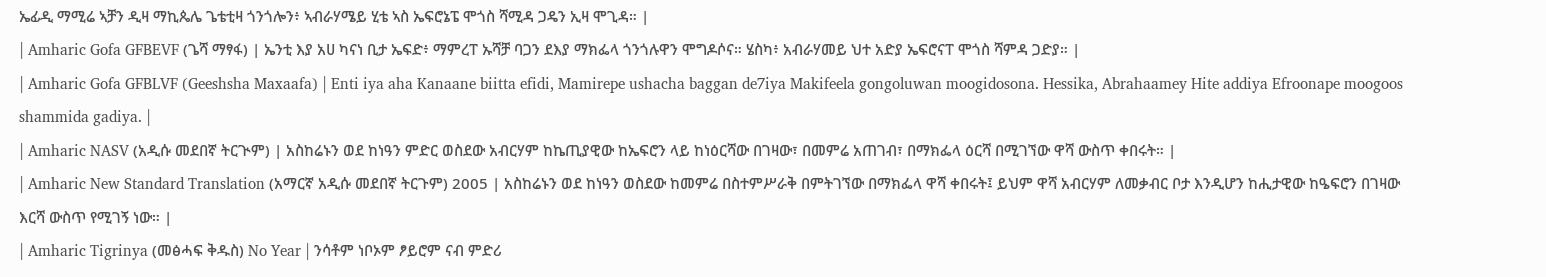ኤፊዲ ማሚሬ ኣቻን ዲዛ ማኪጴሌ ጌቴቲዛ ጎንጎሎን፥ ኣብራሃሜይ ሂቴ ኣስ ኤፍሮኔፔ ሞጎስ ሻሚዳ ጋዴን ኢዛ ሞጊዳ። |
| Amharic Gofa GFBEVF (ጌሻ ማፃፋ) | ኤንቲ እያ አሀ ካናነ ቢታ ኤፍድ፥ ማምረፐ ኡሻቻ ባጋን ደእያ ማክፌላ ጎንጎሉዋን ሞግዶሶና። ሄስካ፥ አብራሃመይ ህተ አድያ ኤፍሮናፐ ሞጎስ ሻምዳ ጋድያ። |
| Amharic Gofa GFBLVF (Geeshsha Maxaafa) | Enti iya aha Kanaane biitta efidi, Mamirepe ushacha baggan de7iya Makifeela gongoluwan moogidosona. Hessika, Abrahaamey Hite addiya Efroonape moogoos shammida gadiya. |
| Amharic NASV (አዲሱ መደበኛ ትርጒም) | አስከሬኑን ወደ ከነዓን ምድር ወስደው አብርሃም ከኬጢያዊው ከኤፍሮን ላይ ከነዕርሻው በገዛው፣ በመምሬ አጠገብ፣ በማክፌላ ዕርሻ በሚገኘው ዋሻ ውስጥ ቀበሩት። |
| Amharic New Standard Translation (አማርኛ አዲሱ መደበኛ ትርጉም) 2005 | አስከሬኑን ወደ ከነዓን ወስደው ከመምሬ በስተምሥራቅ በምትገኘው በማክፌላ ዋሻ ቀበሩት፤ ይህም ዋሻ አብርሃም ለመቃብር ቦታ እንዲሆን ከሒታዊው ከዔፍሮን በገዛው እርሻ ውስጥ የሚገኝ ነው። |
| Amharic Tigrinya (መፅሓፍ ቅዱስ) No Year | ንሳቶም ነቦኦም ፆይሮም ናብ ምድሪ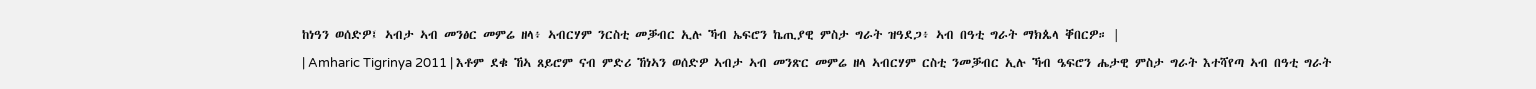ከነዓን ወሰድዎ፤ ኣብታ ኣብ መንፅር መምሬ ዘላ፥ ኣብርሃም ንርስቲ መቓብር ኢሉ ኻብ ኤፍሮን ኬጢያዊ ምስታ ግራት ዝዓደጋ፥ ኣብ በዓቲ ግራት ማክጴላ ቐበርዎ። |
| Amharic Tigrinya 2011 | እቶም ደቁ ኸኣ ጸይሮም ናብ ምድሪ ኸነኣን ወሰድዎ ኣብታ ኣብ መንጽር መምሬ ዘላ ኣብርሃም ርስቲ ንመቓብር ኢሉ ኻብ ዔፍሮን ሔታዊ ምስታ ግራት እተሻየጣ ኣብ በዓቲ ግራት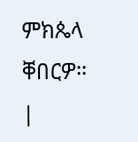ምክጴላ ቐበርዎ። |